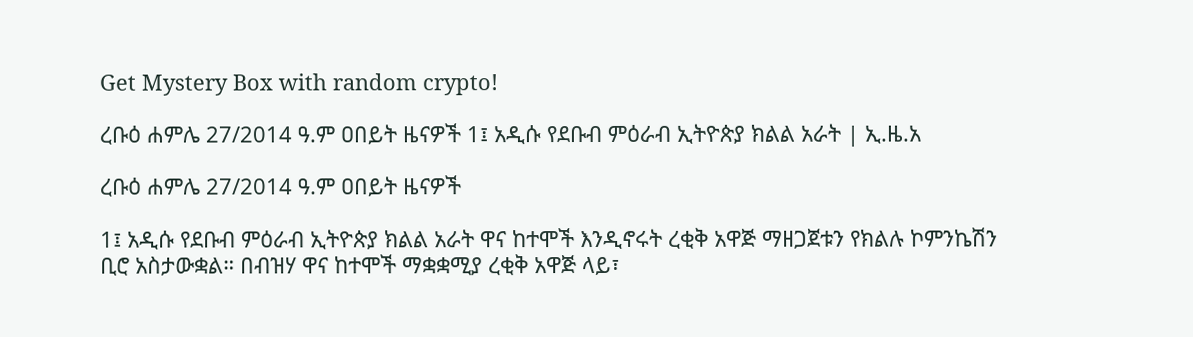Get Mystery Box with random crypto!

ረቡዕ ሐምሌ 27/2014 ዓ.ም ዐበይት ዜናዎች 1፤ አዲሱ የደቡብ ምዕራብ ኢትዮጵያ ክልል አራት | ኢ.ዜ.አ

ረቡዕ ሐምሌ 27/2014 ዓ.ም ዐበይት ዜናዎች

1፤ አዲሱ የደቡብ ምዕራብ ኢትዮጵያ ክልል አራት ዋና ከተሞች እንዲኖሩት ረቂቅ አዋጅ ማዘጋጀቱን የክልሉ ኮምንኬሽን ቢሮ አስታውቋል። በብዝሃ ዋና ከተሞች ማቋቋሚያ ረቂቅ አዋጅ ላይ፣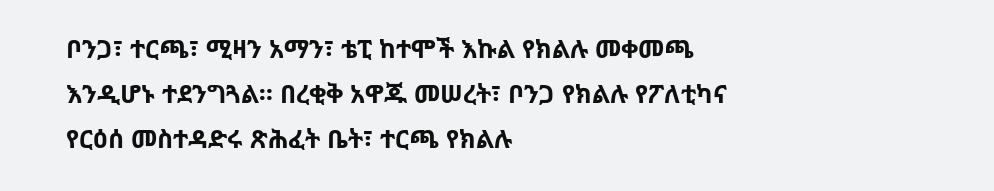ቦንጋ፣ ተርጫ፣ ሚዛን አማን፣ ቴፒ ከተሞች እኩል የክልሉ መቀመጫ እንዲሆኑ ተደንግጓል። በረቂቅ አዋጁ መሠረት፣ ቦንጋ የክልሉ የፖለቲካና የርዕሰ መስተዳድሩ ጽሕፈት ቤት፣ ተርጫ የክልሉ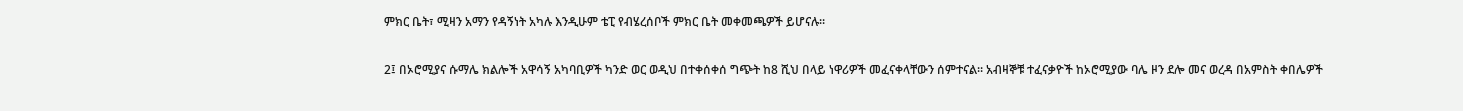ምክር ቤት፣ ሚዛን አማን የዳኝነት አካሉ እንዲሁም ቴፒ የብሄረሰቦች ምክር ቤት መቀመጫዎች ይሆናሉ።

2፤ በኦሮሚያና ሱማሌ ክልሎች አዋሳኝ አካባቢዎች ካንድ ወር ወዲህ በተቀሰቀሰ ግጭት ከ8 ሺህ በላይ ነዋሪዎች መፈናቀላቸውን ሰምተናል። አብዛኞቹ ተፈናቃዮች ከኦሮሚያው ባሌ ዞን ደሎ መና ወረዳ በአምስት ቀበሌዎች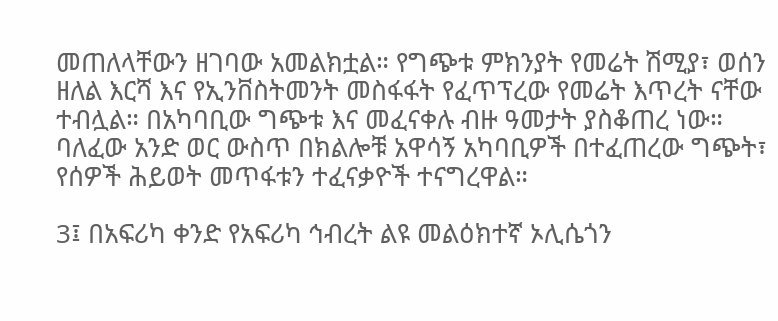መጠለላቸውን ዘገባው አመልክቷል። የግጭቱ ምክንያት የመሬት ሽሚያ፣ ወሰን ዘለል እርሻ እና የኢንቨስትመንት መስፋፋት የፈጥፕረው የመሬት እጥረት ናቸው ተብሏል። በአካባቢው ግጭቱ እና መፈናቀሉ ብዙ ዓመታት ያስቆጠረ ነው። ባለፈው አንድ ወር ውስጥ በክልሎቹ አዋሳኝ አካባቢዎች በተፈጠረው ግጭት፣ የሰዎች ሕይወት መጥፋቱን ተፈናቃዮች ተናግረዋል።

3፤ በአፍሪካ ቀንድ የአፍሪካ ኅብረት ልዩ መልዕክተኛ ኦሊሴጎን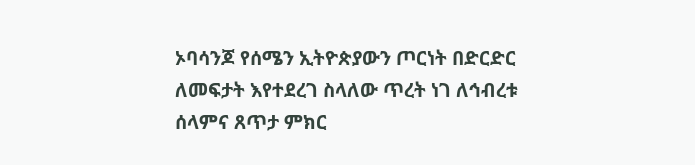ኦባሳንጆ የሰሜን ኢትዮጵያውን ጦርነት በድርድር ለመፍታት እየተደረገ ስላለው ጥረት ነገ ለኅብረቱ ሰላምና ጸጥታ ምክር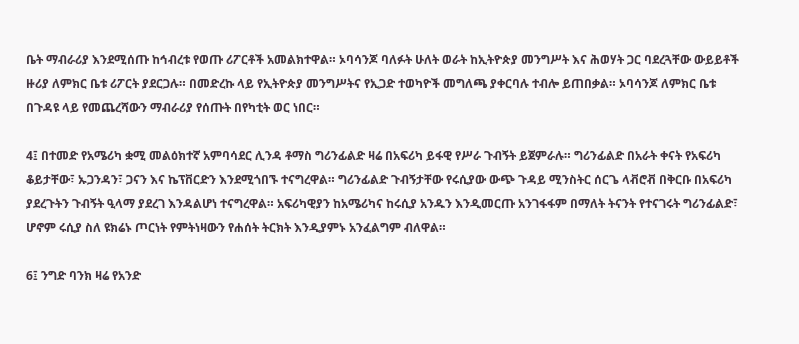ቤት ማብራሪያ እንደሚሰጡ ከኅብረቱ የወጡ ሪፖርቶች አመልክተዋል። ኦባሳንጆ ባለፉት ሁለት ወራት ከኢትዮጵያ መንግሥት እና ሕወሃት ጋር ባደረጓቸው ውይይቶች ዙሪያ ለምክር ቤቱ ሪፖርት ያደርጋሉ። በመድረኩ ላይ የኢትዮጵያ መንግሥትና የኢጋድ ተወካዮች መግለጫ ያቀርባሉ ተብሎ ይጠበቃል። ኦባሳንጆ ለምክር ቤቱ በጉዳዩ ላይ የመጨረሻውን ማብራሪያ የሰጡት በየካቲት ወር ነበር።

4፤ በተመድ የአሜሪካ ቋሚ መልዕክተኛ አምባሳደር ሊንዳ ቶማስ ግሪንፊልድ ዛሬ በአፍሪካ ይፋዊ የሥራ ጉብኝት ይጀምራሉ። ግሪንፊልድ በአራት ቀናት የአፍሪካ ቆይታቸው፣ ኡጋንዳን፣ ጋናን እና ኬፕቨርድን እንደሚጎበኙ ተናግረዋል። ግሪንፊልድ ጉብኝታቸው የሩሲያው ውጭ ጉዳይ ሚንስትር ሰርጌ ላቭሮቭ በቅርቡ በአፍሪካ ያደረጉትን ጉብኝት ዒላማ ያደረገ እንዳልሆነ ተናግረዋል። አፍሪካዊያን ከአሜሪካና ከሩሲያ አንዱን እንዲመርጡ አንገፋፋም በማለት ትናንት የተናገሩት ግሪንፊልድ፣ ሆኖም ሩሲያ ስለ ዩክሬኑ ጦርነት የምትነዛውን የሐሰት ትርክት እንዲያምኑ አንፈልግም ብለዋል።

6፤ ንግድ ባንክ ዛሬ የአንድ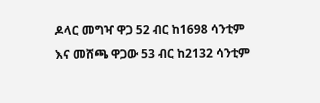ዶላር መግዣ ዋጋ 52 ብር ከ1698 ሳንቲም እና መሸጫ ዋጋው 53 ብር ከ2132 ሳንቲም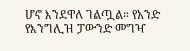ሆኖ እንደዋለ ገልጧል። የአንድ የእንግሊዝ ፓውንድ መግዣ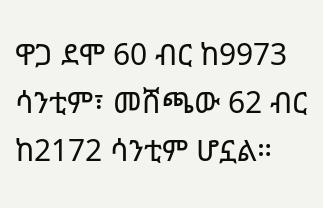ዋጋ ደሞ 60 ብር ከ9973 ሳንቲም፣ መሸጫው 62 ብር ከ2172 ሳንቲም ሆኗል።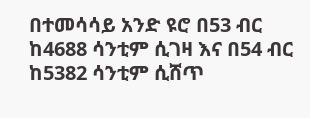በተመሳሳይ አንድ ዩሮ በ53 ብር ከ4688 ሳንቲም ሲገዛ እና በ54 ብር ከ5382 ሳንቲም ሲሸጥ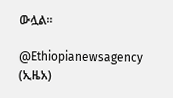ውሏል።

@Ethiopianewsagency (ኢዜአ)